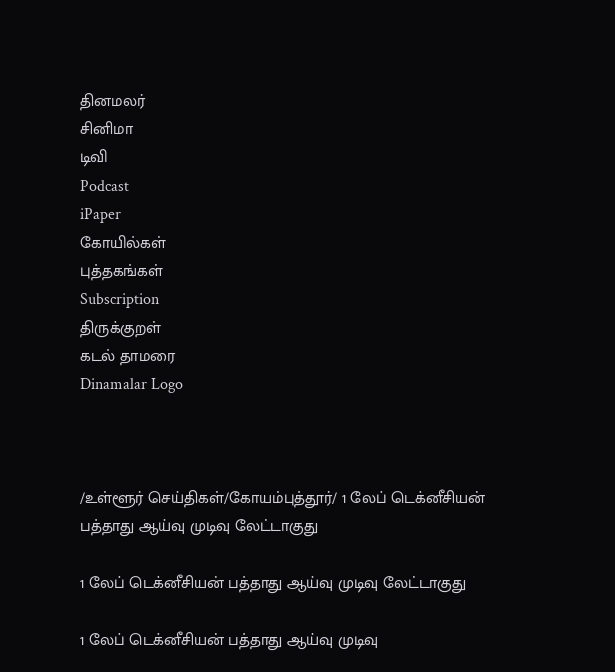தினமலர்
சினிமா
டிவி
Podcast
iPaper
கோயில்கள்
புத்தகங்கள்
Subscription
திருக்குறள்
கடல் தாமரை
Dinamalar Logo



/உள்ளூர் செய்திகள்/கோயம்புத்தூர்/ 1 லேப் டெக்னீசியன் பத்தாது ஆய்வு முடிவு லேட்டாகுது

1 லேப் டெக்னீசியன் பத்தாது ஆய்வு முடிவு லேட்டாகுது

1 லேப் டெக்னீசியன் பத்தாது ஆய்வு முடிவு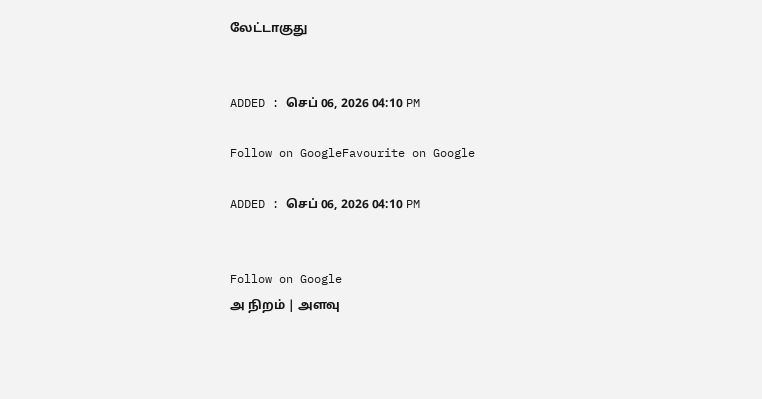லேட்டாகுது


ADDED : செப் 06, 2026 04:10 PM

Follow on GoogleFavourite on Google

ADDED : செப் 06, 2026 04:10 PM


Follow on Google
அ நிறம் | அளவு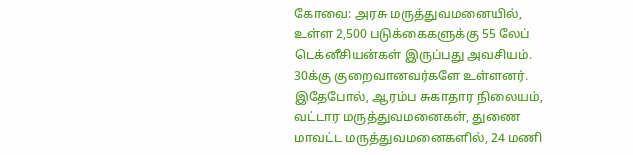கோவை: அரசு மருத்துவமனையில், உள்ள 2,500 படுக்கைகளுக்கு 55 லேப் டெக்னீசியன்கள் இருப்பது அவசியம். 30க்கு குறைவானவர்களே உள்ளனர். இதேபோல், ஆரம்ப சுகாதார நிலையம், வட்டார மருத்துவமனைகள், துணை மாவட்ட மருத்துவமனைகளில், 24 மணி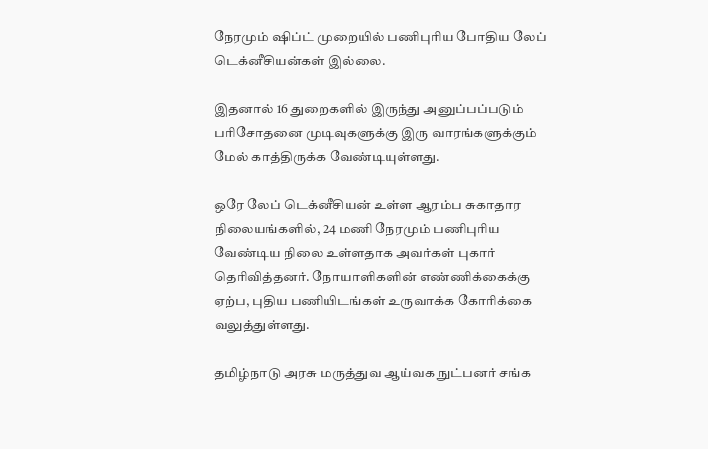நேரமும் ஷிப்ட் முறையில் பணிபுரிய போதிய லேப் டெக்னீசியன்கள் இல்லை.

இதனால் 16 துறைகளில் இருந்து அனுப்பப்படும் பரிசோதனை முடிவுகளுக்கு இரு வாரங்களுக்கும் மேல் காத்திருக்க வேண்டியுள்ளது.

ஒரே லேப் டெக்னீசியன் உள்ள ஆரம்ப சுகாதார நிலையங்களில், 24 மணி நேரமும் பணிபுரிய வேண்டிய நிலை உள்ளதாக அவர்கள் புகார் தெரிவித்தனர். நோயாளிகளின் எண்ணிக்கைக்கு ஏற்ப, புதிய பணியிடங்கள் உருவாக்க கோரிக்கை வலுத்துள்ளது.

தமிழ்நாடு அரசு மருத்துவ ஆய்வக நுட்பனர் சங்க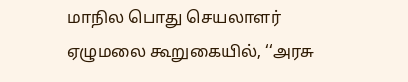மாநில பொது செயலாளர் ஏழுமலை கூறுகையில், ‘‘அரசு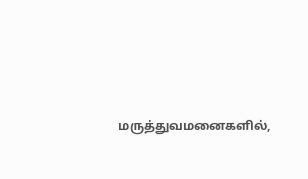மருத்துவமனைகளில்,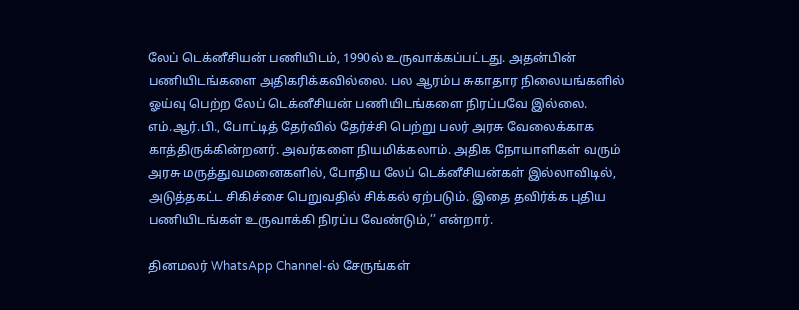லேப் டெக்னீசியன் பணியிடம், 1990ல் உருவாக்கப்பட்டது. அதன்பின் பணியிடங்களை அதிகரிக்கவில்லை. பல ஆரம்ப சுகாதார நிலையங்களில் ஓய்வு பெற்ற லேப் டெக்னீசியன் பணியிடங்களை நிரப்பவே இல்லை. எம்.ஆர்.பி., போட்டித் தேர்வில் தேர்ச்சி பெற்று பலர் அரசு வேலைக்காக காத்திருக்கின்றனர். அவர்களை நியமிக்கலாம். அதிக நோயாளிகள் வரும் அரசு மருத்துவமனைகளில், போதிய லேப் டெக்னீசியன்கள் இல்லாவிடில், அடுத்தகட்ட சிகிச்சை பெறுவதில் சிக்கல் ஏற்படும். இதை தவிர்க்க புதிய பணியிடங்கள் உருவாக்கி நிரப்ப வேண்டும்,’’ என்றார்.

தினமலர் WhatsApp Channel-ல் சேருங்கள்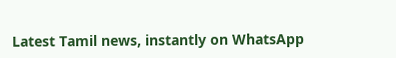Latest Tamil news, instantly on WhatsApp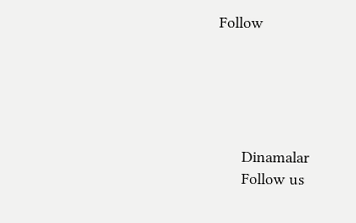Follow





      Dinamalar
      Follow us